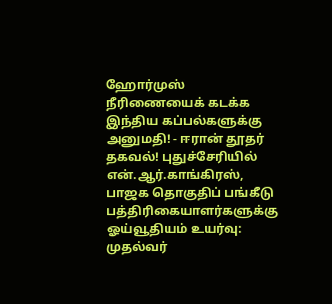ஹோர்முஸ் நீரிணையைக் கடக்க இந்திய கப்பல்களுக்கு அனுமதி! - ஈரான் தூதர் தகவல்! புதுச்சேரியில் என்.ஆர்.காங்கிரஸ், பாஜக தொகுதிப் பங்கீடு பத்திரிகையாளர்களுக்கு ஓய்வூதியம் உயர்வு: முதல்வர்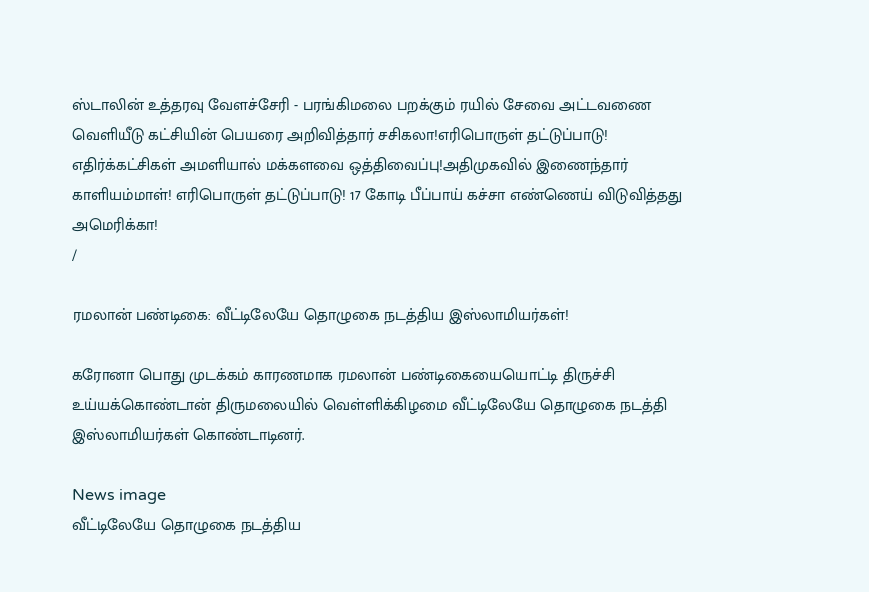ஸ்டாலின் உத்தரவு வேளச்சேரி - பரங்கிமலை பறக்கும் ரயில் சேவை அட்டவணை வெளியீடு கட்சியின் பெயரை அறிவித்தார் சசிகலா!எரிபொருள் தட்டுப்பாடு! எதிர்க்கட்சிகள் அமளியால் மக்களவை ஒத்திவைப்பு!அதிமுகவில் இணைந்தார் காளியம்மாள்! எரிபொருள் தட்டுப்பாடு! 17 கோடி பீப்பாய் கச்சா எண்ணெய் விடுவித்தது அமெரிக்கா!
/

ரமலான் பண்டிகை: வீட்டிலேயே தொழுகை நடத்திய இஸ்லாமியர்கள்!

கரோனா பொது முடக்கம் காரணமாக ரமலான் பண்டிகையையொட்டி திருச்சி உய்யக்கொண்டான் திருமலையில் வெள்ளிக்கிழமை வீட்டிலேயே தொழுகை நடத்தி இஸ்லாமியர்கள் கொண்டாடினர்.

News image
வீட்டிலேயே தொழுகை நடத்திய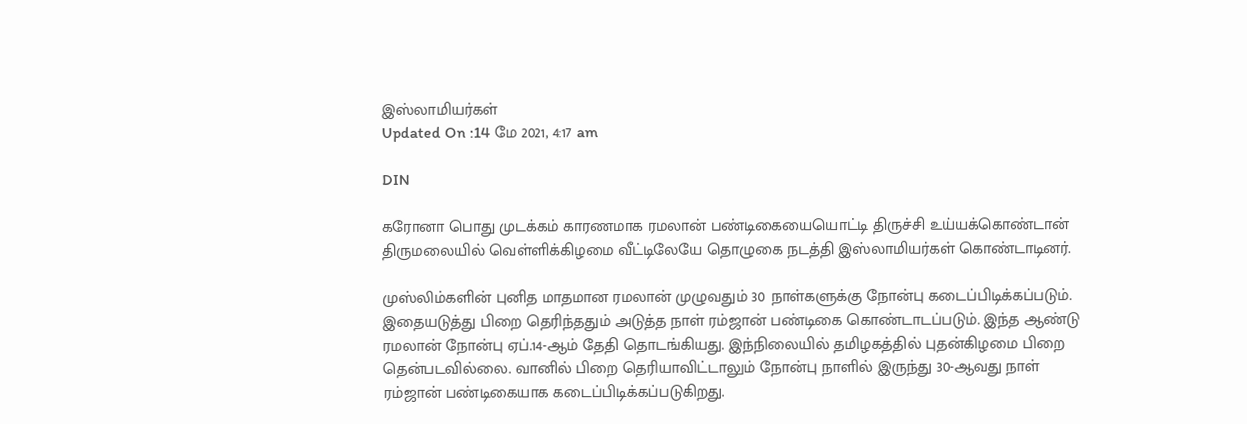இஸ்லாமியர்கள்
Updated On :14 மே 2021, 4:17 am

DIN

கரோனா பொது முடக்கம் காரணமாக ரமலான் பண்டிகையையொட்டி திருச்சி உய்யக்கொண்டான் திருமலையில் வெள்ளிக்கிழமை வீட்டிலேயே தொழுகை நடத்தி இஸ்லாமியர்கள் கொண்டாடினர்.

முஸ்லிம்களின் புனித மாதமான ரமலான் முழுவதும் 30 நாள்களுக்கு நோன்பு கடைப்பிடிக்கப்படும். இதையடுத்து பிறை தெரிந்ததும் அடுத்த நாள் ரம்ஜான் பண்டிகை கொண்டாடப்படும். இந்த ஆண்டு ரமலான் நோன்பு ஏப்.14-ஆம் தேதி தொடங்கியது. இந்நிலையில் தமிழகத்தில் புதன்கிழமை பிறை தென்படவில்லை. வானில் பிறை தெரியாவிட்டாலும் நோன்பு நாளில் இருந்து 30-ஆவது நாள் ரம்ஜான் பண்டிகையாக கடைப்பிடிக்கப்படுகிறது.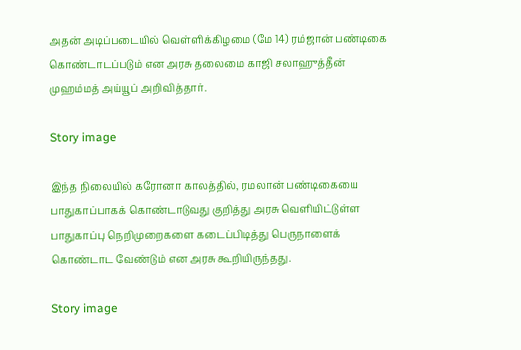அதன் அடிப்படையில் வெள்ளிக்கிழமை (மே 14) ரம்ஜான் பண்டிகை கொண்டாடப்படும் என அரசு தலைமை காஜி சலாஹுத்தீன் முஹம்மத் அய்யூப் அறிவித்தார்.

Story image

இந்த நிலையில் கரோனா காலத்தில், ரமலான் பண்டிகையை பாதுகாப்பாகக் கொண்டாடுவது குறித்து அரசு வெளியிட்டுள்ள பாதுகாப்பு நெறிமுறைகளை கடைப்பிடித்து பெருநாளைக் கொண்டாட வேண்டும் என அரசு கூறியிருந்தது.

Story image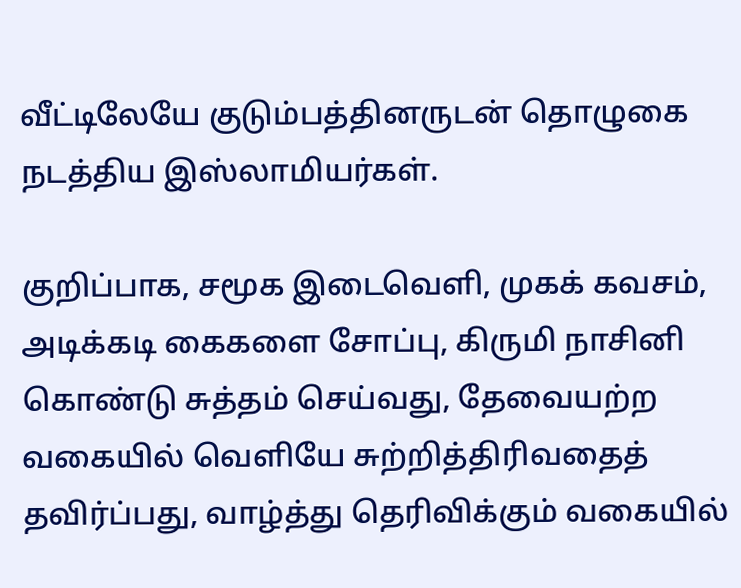வீட்டிலேயே குடும்பத்தினருடன் தொழுகை நடத்திய இஸ்லாமியர்கள்.

குறிப்பாக, சமூக இடைவெளி, முகக் கவசம், அடிக்கடி கைகளை சோப்பு, கிருமி நாசினி கொண்டு சுத்தம் செய்வது, தேவையற்ற வகையில் வெளியே சுற்றித்திரிவதைத் தவிர்ப்பது, வாழ்த்து தெரிவிக்கும் வகையில்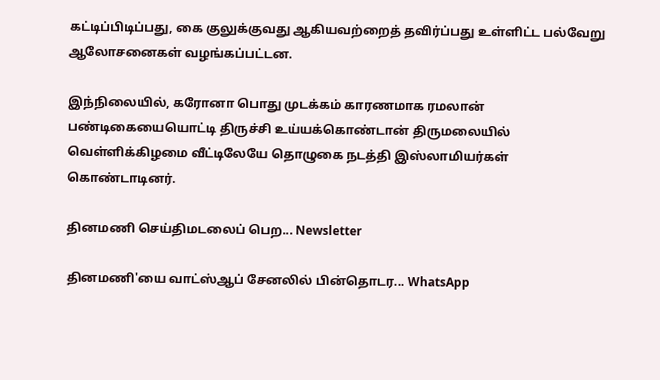கட்டிப்பிடிப்பது, கை குலுக்குவது ஆகியவற்றைத் தவிர்ப்பது உள்ளிட்ட பல்வேறு ஆலோசனைகள் வழங்கப்பட்டன.

இந்நிலையில், கரோனா பொது முடக்கம் காரணமாக ரமலான் பண்டிகையையொட்டி திருச்சி உய்யக்கொண்டான் திருமலையில் வெள்ளிக்கிழமை வீட்டிலேயே தொழுகை நடத்தி இஸ்லாமியர்கள் கொண்டாடினர்.

தினமணி செய்திமடலைப் பெற... Newsletter

தினமணி'யை வாட்ஸ்ஆப் சேனலில் பின்தொடர... WhatsApp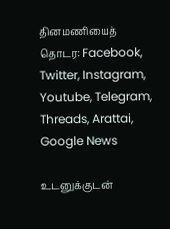தினமணியைத் தொடர: Facebook, Twitter, Instagram, Youtube, Telegram, Threads, Arattai, Google News

உடனுக்குடன்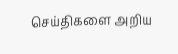செய்திகளை அறிய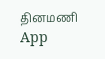தினமணி App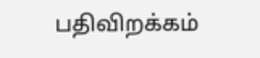பதிவிறக்கம்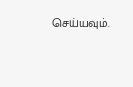செய்யவும்.